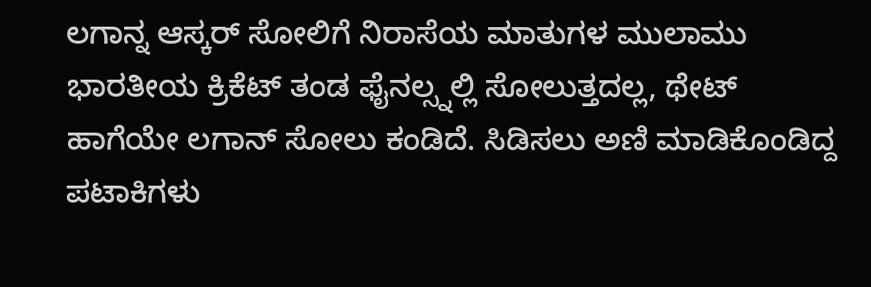ಲಗಾನ್ನ ಆಸ್ಕರ್ ಸೋಲಿಗೆ ನಿರಾಸೆಯ ಮಾತುಗಳ ಮುಲಾಮು
ಭಾರತೀಯ ಕ್ರಿಕೆಟ್ ತಂಡ ಫೈನಲ್ಸ್ನಲ್ಲಿ ಸೋಲುತ್ತದಲ್ಲ, ಥೇಟ್ ಹಾಗೆಯೇ ಲಗಾನ್ ಸೋಲು ಕಂಡಿದೆ. ಸಿಡಿಸಲು ಅಣಿ ಮಾಡಿಕೊಂಡಿದ್ದ ಪಟಾಕಿಗಳು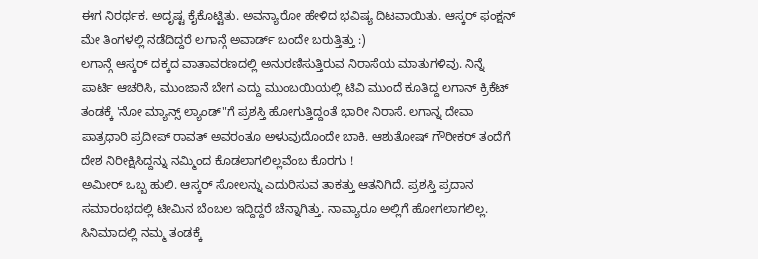ಈಗ ನಿರರ್ಥಕ. ಅದೃಷ್ಟ ಕೈಕೊಟ್ಟಿತು. ಅವನ್ಯಾರೋ ಹೇಳಿದ ಭವಿಷ್ಯ ದಿಟವಾಯಿತು. ಆಸ್ಕರ್ ಫಂಕ್ಷನ್ ಮೇ ತಿಂಗಳಲ್ಲಿ ನಡೆದಿದ್ದರೆ ಲಗಾನ್ಗೆ ಅವಾರ್ಡ್ ಬಂದೇ ಬರುತ್ತಿತ್ತು :)
ಲಗಾನ್ಗೆ ಆಸ್ಕರ್ ದಕ್ಕದ ವಾತಾವರಣದಲ್ಲಿ ಅನುರಣಿಸುತ್ತಿರುವ ನಿರಾಸೆಯ ಮಾತುಗಳಿವು. ನಿನ್ನೆ ಪಾರ್ಟಿ ಆಚರಿಸಿ, ಮುಂಜಾನೆ ಬೇಗ ಎದ್ದು ಮುಂಬಯಿಯಲ್ಲಿ ಟಿವಿ ಮುಂದೆ ಕೂತಿದ್ದ ಲಗಾನ್ ಕ್ರಿಕೆಟ್ ತಂಡಕ್ಕೆ 'ನೋ ಮ್ಯಾನ್ಸ್ ಲ್ಯಾಂಡ್"ಗೆ ಪ್ರಶಸ್ತಿ ಹೋಗುತ್ತಿದ್ದಂತೆ ಭಾರೀ ನಿರಾಸೆ. ಲಗಾನ್ನ ದೇವಾ ಪಾತ್ರಧಾರಿ ಪ್ರದೀಪ್ ರಾವತ್ ಅವರಂತೂ ಅಳುವುದೊಂದೇ ಬಾಕಿ. ಆಶುತೋಷ್ ಗೌರೀಕರ್ ತಂದೆಗೆ ದೇಶ ನಿರೀಕ್ಷಿಸಿದ್ದನ್ನು ನಮ್ಮಿಂದ ಕೊಡಲಾಗಲಿಲ್ಲವೆಂಬ ಕೊರಗು !
ಅಮೀರ್ ಒಬ್ಬ ಹುಲಿ. ಆಸ್ಕರ್ ಸೋಲನ್ನು ಎದುರಿಸುವ ತಾಕತ್ತು ಆತನಿಗಿದೆ. ಪ್ರಶಸ್ತಿ ಪ್ರದಾನ ಸಮಾರಂಭದಲ್ಲಿ ಟೀಮಿನ ಬೆಂಬಲ ಇದ್ದಿದ್ದರೆ ಚೆನ್ನಾಗಿತ್ತು. ನಾವ್ಯಾರೂ ಅಲ್ಲಿಗೆ ಹೋಗಲಾಗಲಿಲ್ಲ. ಸಿನಿಮಾದಲ್ಲಿ ನಮ್ಮ ತಂಡಕ್ಕೆ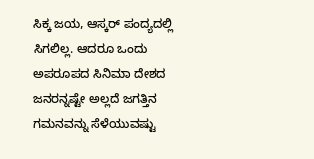ಸಿಕ್ಕ ಜಯ, ಆಸ್ಕರ್ ಪಂದ್ಯದಲ್ಲಿ ಸಿಗಲಿಲ್ಲ. ಆದರೂ ಒಂದು ಅಪರೂಪದ ಸಿನಿಮಾ ದೇಶದ ಜನರನ್ನಷ್ಟೇ ಅಲ್ಲದೆ ಜಗತ್ತಿನ ಗಮನವನ್ನು ಸೆಳೆಯುವಷ್ಟು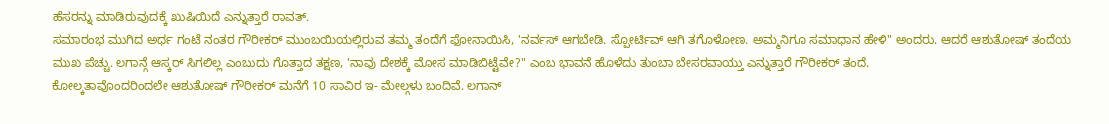ಹೆಸರನ್ನು ಮಾಡಿರುವುದಕ್ಕೆ ಖುಷಿಯಿದೆ ಎನ್ನುತ್ತಾರೆ ರಾವತ್.
ಸಮಾರಂಭ ಮುಗಿದ ಅರ್ಧ ಗಂಟೆ ನಂತರ ಗೌರೀಕರ್ ಮುಂಬಯಿಯಲ್ಲಿರುವ ತಮ್ಮ ತಂದೆಗೆ ಫೋನಾಯಿಸಿ, 'ನರ್ವಸ್ ಆಗಬೇಡಿ. ಸ್ಪೋರ್ಟಿವ್ ಆಗಿ ತಗೊಳೋಣ. ಅಮ್ಮನಿಗೂ ಸಮಾಧಾನ ಹೇಳಿ" ಅಂದರು. ಆದರೆ ಆಶುತೋಷ್ ತಂದೆಯ ಮುಖ ಪೆಚ್ಚು. ಲಗಾನ್ಗೆ ಆಸ್ಕರ್ ಸಿಗಲಿಲ್ಲ ಎಂಬುದು ಗೊತ್ತಾದ ತಕ್ಷಣ, 'ನಾವು ದೇಶಕ್ಕೆ ಮೋಸ ಮಾಡಿಬಿಟ್ಟೆವೇ?" ಎಂಬ ಭಾವನೆ ಹೊಳೆದು ತುಂಬಾ ಬೇಸರವಾಯ್ತು ಎನ್ನುತ್ತಾರೆ ಗೌರೀಕರ್ ತಂದೆ.
ಕೋಲ್ಕತಾವೊಂದರಿಂದಲೇ ಆಶುತೋಷ್ ಗೌರೀಕರ್ ಮನೆಗೆ 10 ಸಾವಿರ ಇ- ಮೇಲ್ಗಳು ಬಂದಿವೆ. ಲಗಾನ್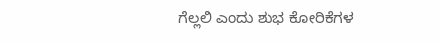ಗೆಲ್ಲಲಿ ಎಂದು ಶುಭ ಕೋರಿಕೆಗಳ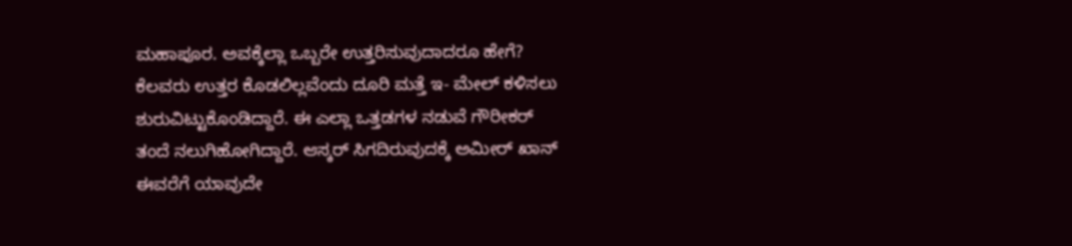ಮಹಾಪೂರ. ಅವಕ್ಕೆಲ್ಲಾ ಒಬ್ಬರೇ ಉತ್ತರಿಸುವುದಾದರೂ ಹೇಗೆ? ಕೆಲವರು ಉತ್ತರ ಕೊಡಲಿಲ್ಲವೆಂದು ದೂರಿ ಮತ್ತೆ ಇ- ಮೇಲ್ ಕಳಿಸಲು ಶುರುವಿಟ್ಟುಕೊಂಡಿದ್ದಾರೆ. ಈ ಎಲ್ಲಾ ಒತ್ತಡಗಳ ನಡುವೆ ಗೌರೀಕರ್ ತಂದೆ ನಲುಗಿಹೋಗಿದ್ದಾರೆ. ಆಸ್ಕರ್ ಸಿಗದಿರುವುದಕ್ಕೆ ಅಮೀರ್ ಖಾನ್ ಈವರೆಗೆ ಯಾವುದೇ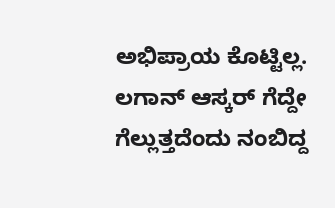ಅಭಿಪ್ರಾಯ ಕೊಟ್ಟಿಲ್ಲ.
ಲಗಾನ್ ಆಸ್ಕರ್ ಗೆದ್ದೇ ಗೆಲ್ಲುತ್ತದೆಂದು ನಂಬಿದ್ದ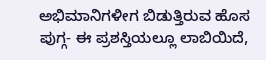ಅಭಿಮಾನಿಗಳೀಗ ಬಿಡುತ್ತಿರುವ ಹೊಸ ಪುಗ್ಗ- ಈ ಪ್ರಶಸ್ತಿಯಲ್ಲೂ ಲಾಬಿಯಿದೆ,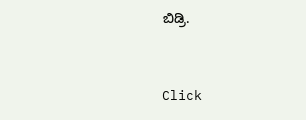ಬಿಡ್ರಿ.


Click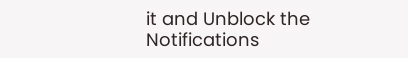it and Unblock the Notifications